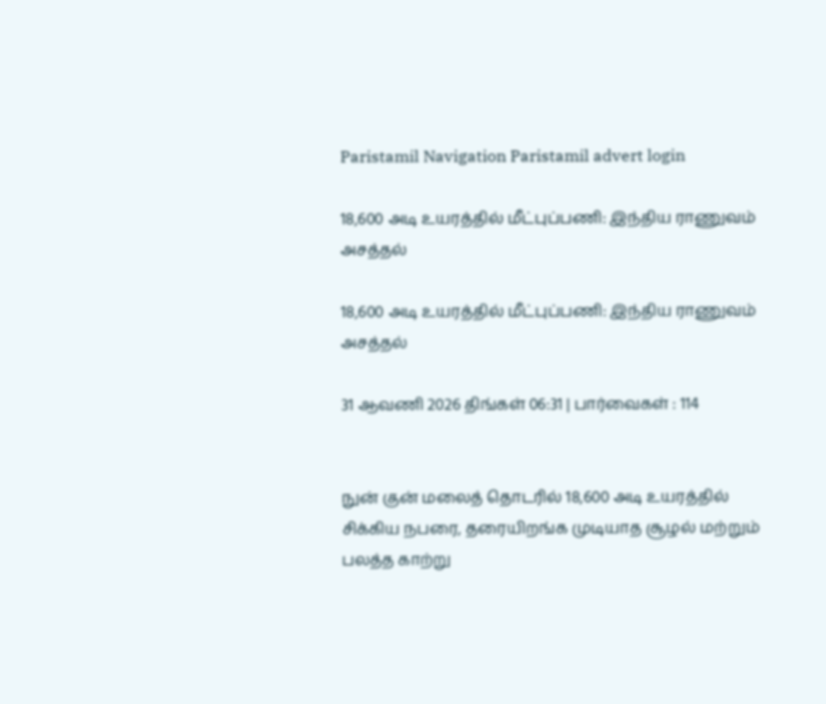Paristamil Navigation Paristamil advert login

18,600 அடி உயரத்தில் மீட்புப்பணி: இந்திய ராணுவம் அசத்தல்

18,600 அடி உயரத்தில் மீட்புப்பணி: இந்திய ராணுவம் அசத்தல்

31 ஆவணி 2026 திங்கள் 06:31 | பார்வைகள் : 114


நுன் குன் மலைத் தொடரில் 18,600 அடி உயரத்தில் சிக்கிய நபரை, தரையிறங்க முடியாத சூழல் மற்றும் பலத்த காற்று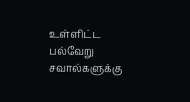உள்ளிட்ட பல்வேறு சவால்களுக்கு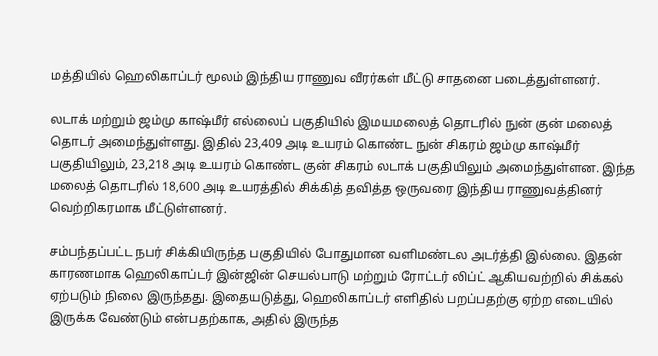மத்தியில் ஹெலிகாப்டர் மூலம் இந்திய ராணுவ வீரர்கள் மீட்டு சாதனை படைத்துள்ளனர்.

லடாக் மற்றும் ஜம்மு காஷ்மீர் எல்லைப் பகுதியில் இமயமலைத் தொடரில் நுன் குன் மலைத் தொடர் அமைந்துள்ளது. இதில் 23,409 அடி உயரம் கொண்ட நுன் சிகரம் ஜம்மு காஷ்மீர் பகுதியிலும், 23,218 அடி உயரம் கொண்ட குன் சிகரம் லடாக் பகுதியிலும் அமைந்துள்ளன. இந்த மலைத் தொடரில் 18,600 அடி உயரத்தில் சிக்கித் தவித்த ஒருவரை இந்திய ராணுவத்தினர் வெற்றிகரமாக மீட்டுள்ளனர்.

சம்பந்தப்பட்ட நபர் சிக்கியிருந்த பகுதியில் போதுமான வளிமண்டல அடர்த்தி இல்லை. இதன் காரணமாக ஹெலிகாப்டர் இன்ஜின் செயல்பாடு மற்றும் ரோட்டர் லிப்ட் ஆகியவற்றில் சிக்கல் ஏற்படும் நிலை இருந்தது. இதையடுத்து, ஹெலிகாப்டர் எளிதில் பறப்பதற்கு ஏற்ற எடையில் இருக்க வேண்டும் என்பதற்காக, அதில் இருந்த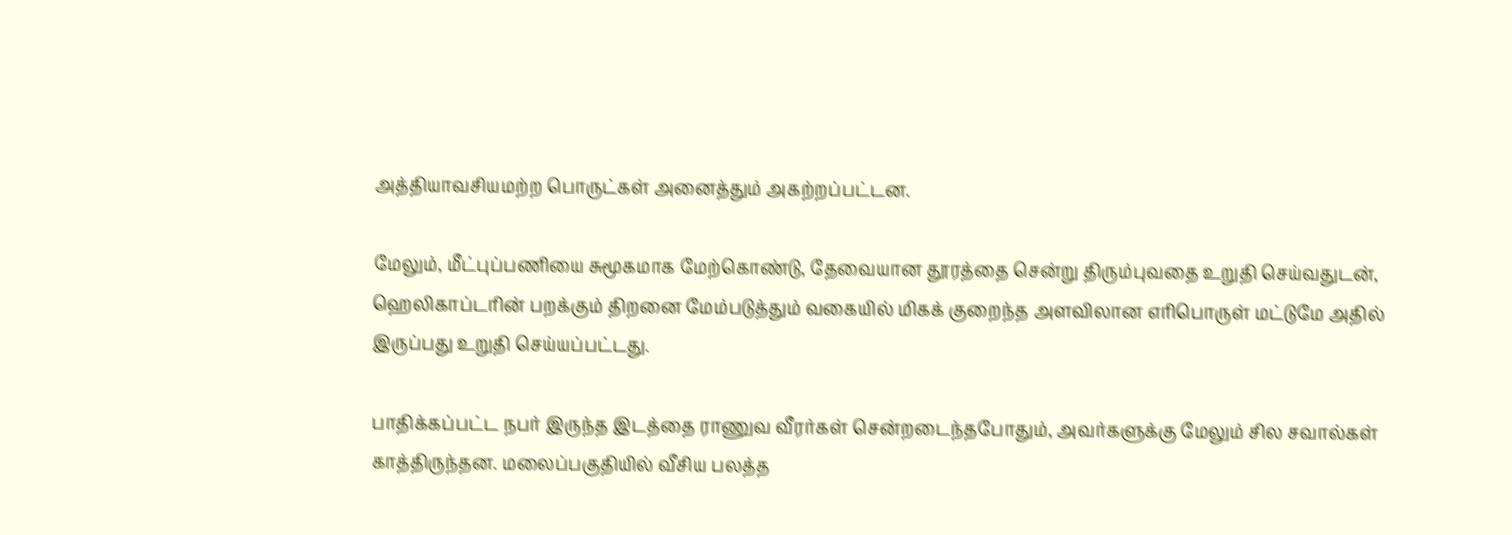அத்தியாவசியமற்ற பொருட்கள் அனைத்தும் அகற்றப்பட்டன.

மேலும், மீட்புப்பணியை சுமூகமாக மேற்கொண்டு, தேவையான தூரத்தை சென்று திரும்புவதை உறுதி செய்வதுடன், ஹெலிகாப்டரின் பறக்கும் திறனை மேம்படுத்தும் வகையில் மிகக் குறைந்த அளவிலான எரிபொருள் மட்டுமே அதில் இருப்பது உறுதி செய்யப்பட்டது.

பாதிக்கப்பட்ட நபர் இருந்த இடத்தை ராணுவ வீரர்கள் சென்றடைந்தபோதும், அவர்களுக்கு மேலும் சில சவால்கள் காத்திருந்தன. மலைப்பகுதியில் வீசிய பலத்த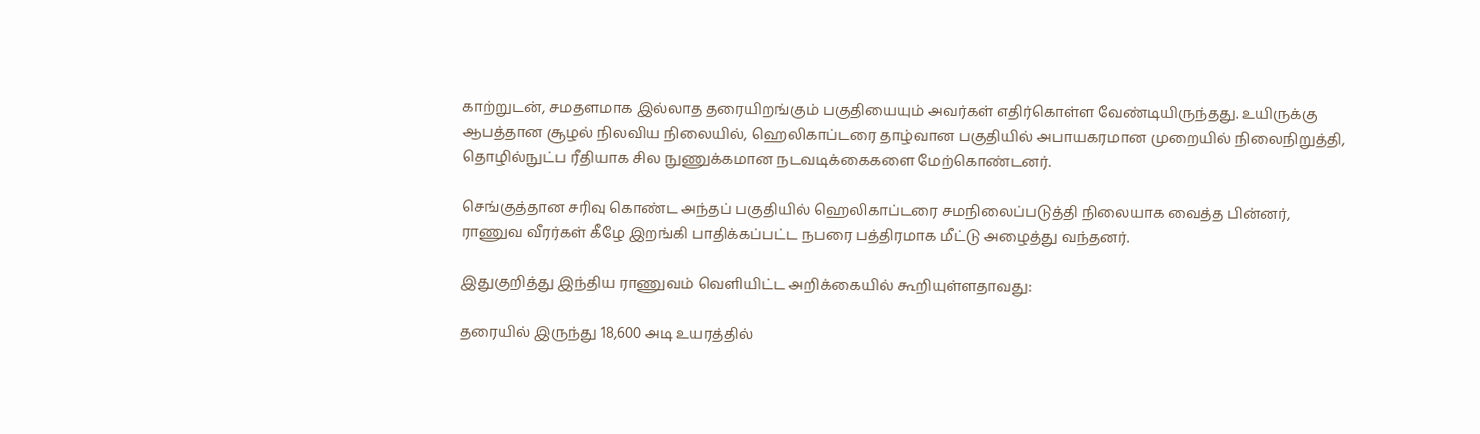காற்றுடன், சமதளமாக இல்லாத தரையிறங்கும் பகுதியையும் அவர்கள் எதிர்கொள்ள வேண்டியிருந்தது. உயிருக்கு ஆபத்தான சூழல் நிலவிய நிலையில், ஹெலிகாப்டரை தாழ்வான பகுதியில் அபாயகரமான முறையில் நிலைநிறுத்தி, தொழில்நுட்ப ரீதியாக சில நுணுக்கமான நடவடிக்கைகளை மேற்கொண்டனர்.

செங்குத்தான சரிவு கொண்ட அந்தப் பகுதியில் ஹெலிகாப்டரை சமநிலைப்படுத்தி நிலையாக வைத்த பின்னர், ராணுவ வீரர்கள் கீழே இறங்கி பாதிக்கப்பட்ட நபரை பத்திரமாக மீட்டு அழைத்து வந்தனர்.

இதுகுறித்து இந்திய ராணுவம் வெளியிட்ட அறிக்கையில் கூறியுள்ளதாவது:

தரையில் இருந்து 18,600 அடி உயரத்தில்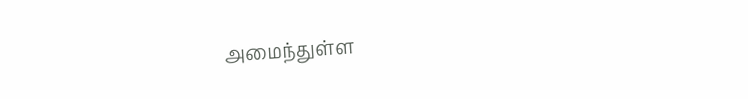அமைந்துள்ள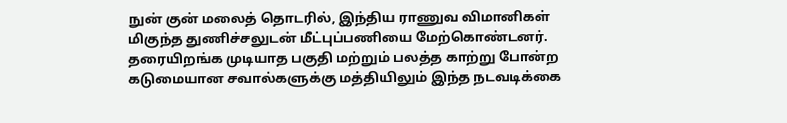நுன் குன் மலைத் தொடரில், இந்திய ராணுவ விமானிகள் மிகுந்த துணிச்சலுடன் மீட்புப்பணியை மேற்கொண்டனர். தரையிறங்க முடியாத பகுதி மற்றும் பலத்த காற்று போன்ற கடுமையான சவால்களுக்கு மத்தியிலும் இந்த நடவடிக்கை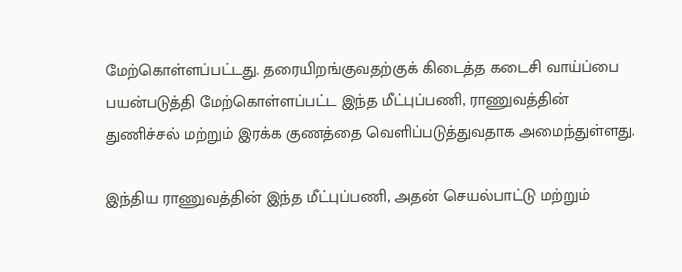மேற்கொள்ளப்பட்டது. தரையிறங்குவதற்குக் கிடைத்த கடைசி வாய்ப்பை பயன்படுத்தி மேற்கொள்ளப்பட்ட இந்த மீட்புப்பணி, ராணுவத்தின் துணிச்சல் மற்றும் இரக்க குணத்தை வெளிப்படுத்துவதாக அமைந்துள்ளது.

இந்திய ராணுவத்தின் இந்த மீட்புப்பணி, அதன் செயல்பாட்டு மற்றும்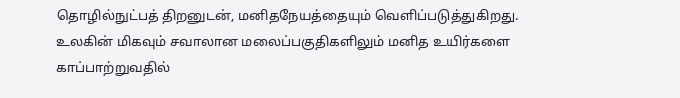தொழில்நுட்பத் திறனுடன், மனிதநேயத்தையும் வெளிப்படுத்துகிறது. உலகின் மிகவும் சவாலான மலைப்பகுதிகளிலும் மனித உயிர்களை காப்பாற்றுவதில்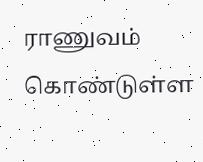ராணுவம் கொண்டுள்ள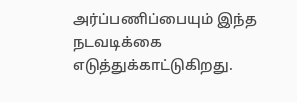அர்ப்பணிப்பையும் இந்த நடவடிக்கை எடுத்துக்காட்டுகிறது.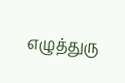எழுத்துரு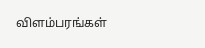விளம்பரங்கள்